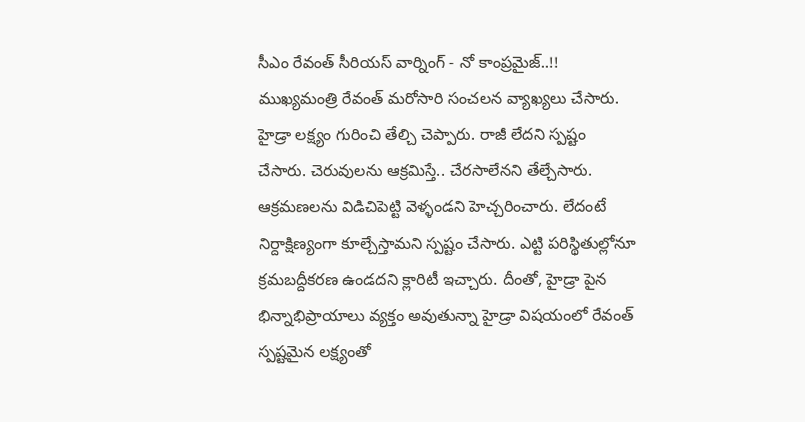సీఎం రేవంత్ సీరియస్ వార్నింగ్ - నో కాంప్రమైజ్..!!
ముఖ్యమంత్రి రేవంత్ మరోసారి సంచలన వ్యాఖ్యలు చేసారు. హైడ్రా లక్ష్యం గురించి తేల్చి చెప్పారు. రాజీ లేదని స్పష్టం చేసారు. చెరువులను ఆక్రమిస్తే.. చేరసాలేనని తేల్చేసారు. ఆక్రమణలను విడిచిపెట్టి వెళ్ళండని హెచ్చరించారు. లేదంటే నిర్దాక్షిణ్యంగా కూల్చేస్తామని స్పష్టం చేసారు. ఎట్టి పరిస్థితుల్లోనూ క్రమబద్దీకరణ ఉండదని క్లారిటీ ఇచ్చారు. దీంతో, హైడ్రా పైన భిన్నాభిప్రాయాలు వ్యక్తం అవుతున్నా హైడ్రా విషయంలో రేవంత్ స్పష్టమైన లక్ష్యంతో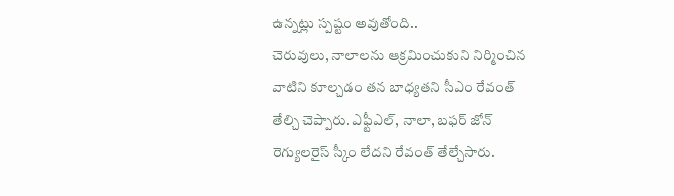ఉన్నట్లు స్పష్టం అవుతోంది..
చెరువులు, నాలాలను ఆక్రమించుకుని నిర్మించిన వాటిని కూల్చడం తన బాధ్యతని సీఎం రేవంత్ తేల్చి చెప్పారు. ఎఫ్టీఎల్, నాలా, బఫర్ జోన్ రెగ్యులరైస్ స్కీం లేదని రేవంత్ తేల్చేసారు.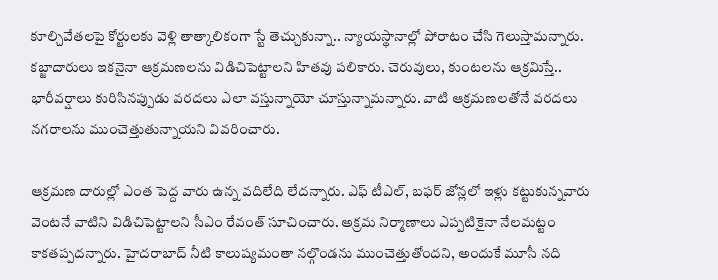కూల్చివేతలపై కోర్టులకు వెళ్లి తాత్కాలికంగా స్టే తెచ్చుకున్నా.. న్యాయస్థానాల్లో పోరాటం చేసి గెలుస్తామన్నారు. కబ్జాదారులు ఇకనైనా ఆక్రమణలను విడిచిపెట్టాలని హితవు పలికారు. చెరువులు, కుంటలను ఆక్రమిస్తే.. భారీవర్షాలు కురిసినప్పుడు వరదలు ఎలా వస్తున్నాయో చూస్తున్నామన్నారు. వాటి ఆక్రమణలతోనే వరదలు నగరాలను ముంచెత్తుతున్నాయని వివరించారు.

ఆక్రమణ దారుల్లో ఎంత పెద్ద వారు ఉన్న వదిలేది లేదన్నారు. ఎఫ్ టీఎల్, బఫర్ జోన్లలో ఇళ్లు కట్టుకున్నవారు వెంటనే వాటిని విడిచిపెట్టాలని సీఎం రేవంత్ సూచించారు. అక్రమ నిర్మాణాలు ఎప్పటికైనా నేలమట్టం కాకతప్పదన్నారు. హైదరాబాద్ నీటి కాలుష్యమంతా నల్గొండను ముంచెత్తుతోందని, అందుకే మూసీ నది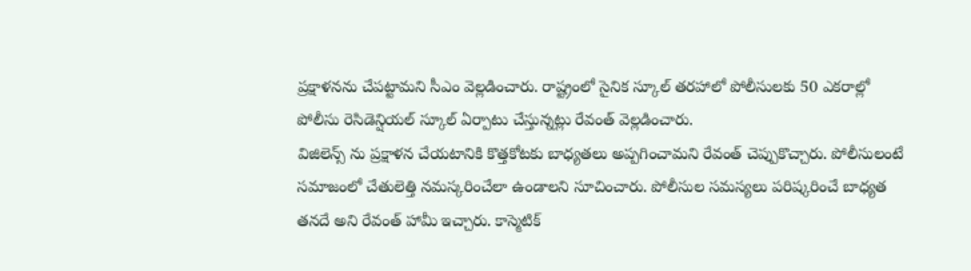ప్రక్షాళనను చేపట్టామని సీఎం వెల్లడించారు. రాష్ట్రంలో సైనిక స్కూల్ తరహాలో పోలీసులకు 50 ఎకరాల్లో పోలీసు రెసిడెన్షియల్ స్కూల్ ఏర్పాటు చేస్తున్నట్లు రేవంత్ వెల్లడించారు.
విజిలెన్స్ ను ప్రక్షాళన చేయటానికి కొత్తకోటకు బాధ్యతలు అప్పగించామని రేవంత్ చెప్పుకొచ్చారు. పోలీసులంటే సమాజంలో చేతులెత్తి నమస్కరించేలా ఉండాలని సూచించారు. పోలీసుల సమస్యలు పరిష్కరించే బాధ్యత తనదే అని రేవంత్ హామీ ఇచ్చారు. కాస్మెటిక్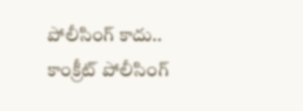పోలీసింగ్ కాదు.. కాంక్రీట్ పోలీసింగ్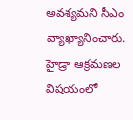అవశ్యమని సీఎం వ్యాఖ్యానించారు. హైడ్రా ఆక్రమణల విషయంలో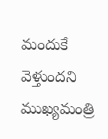మందుకే వెళ్తుందని ముఖ్యమంత్రి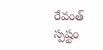రేవంత్ స్పష్టం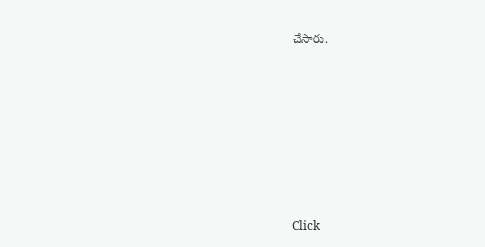చేసారు.












Click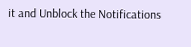it and Unblock the Notifications